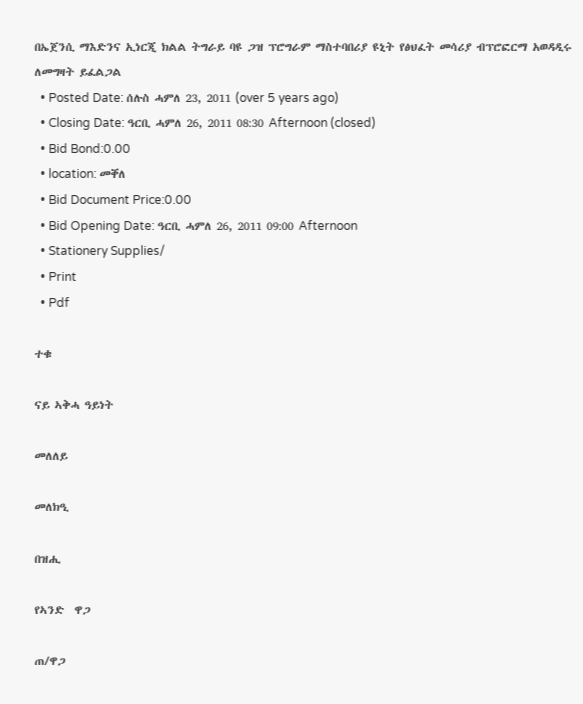በኤጀንሲ ማእድንና ኢነርጂ ክልል ትግራይ ባዩ ጋዝ ፕሮግራም ማስተባበሪያ ዩኒት የፅህፈት መሳሪያ ብፕሮፎርማ አወዳዲሩ ለመግዛት ይፈልጋል
  • Posted Date: ሰሉስ ሓምለ 23, 2011 (over 5 years ago)
  • Closing Date: ዓርቢ ሓምለ 26, 2011 08:30 Afternoon (closed)
  • Bid Bond:0.00
  • location: መቐለ
  • Bid Document Price:0.00
  • Bid Opening Date: ዓርቢ ሓምለ 26, 2011 09:00 Afternoon
  • Stationery Supplies/
  • Print
  • Pdf

ተቁ

ናይ ኣቅሓ ዓይነት

መለለይ

መለክዒ

በዝሒ

የኣንድ  ዋጋ

ጠ/ዋጋ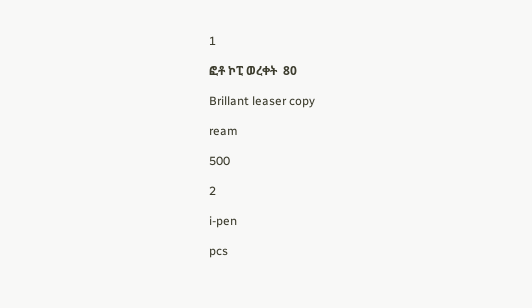1

ፎቶ ኮፒ ወረቀት  80

Brillant leaser copy

ream

500

2

i-pen

pcs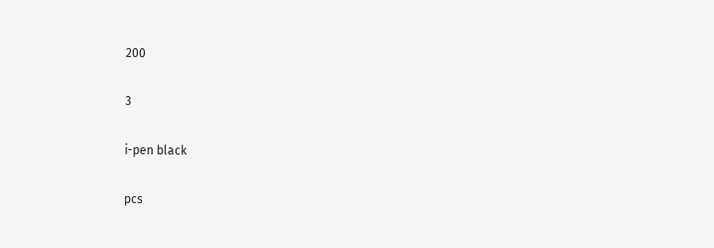200

3

i-pen black

pcs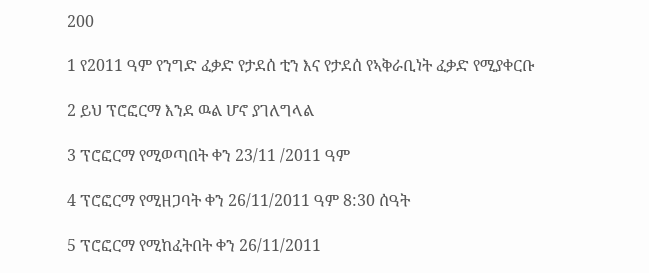200

1 የ2011 ዓም የንግድ ፈቃድ የታደሰ ቲን እና የታደሰ የኣቅራቢነት ፈቃድ የሚያቀርቡ

2 ይህ ፕሮፎርማ እንደ ዉል ሆኖ ያገለግላል

3 ፕሮፎርማ የሚወጣበት ቀን 23/11 /2011 ዓም

4 ፕሮፎርማ የሚዘጋባት ቀን 26/11/2011 ዓም 8:30 ሰዓት

5 ፕሮፎርማ የሚከፈትበት ቀን 26/11/2011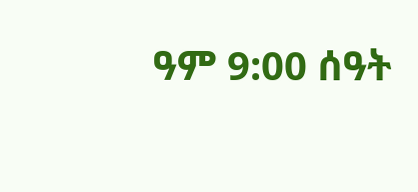ዓም 9:00 ሰዓት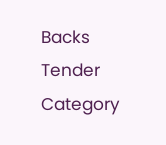Backs
Tender Category